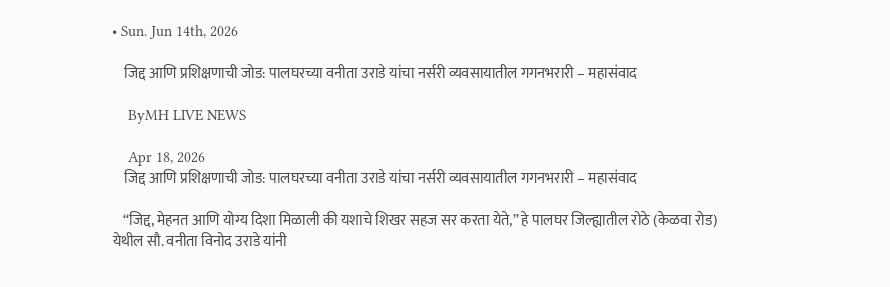• Sun. Jun 14th, 2026

    जिद्द आणि प्रशिक्षणाची जोड: पालघरच्या वनीता उराडे यांचा नर्सरी व्यवसायातील गगनभरारी – महासंवाद

    ByMH LIVE NEWS

    Apr 18, 2026
    जिद्द आणि प्रशिक्षणाची जोड: पालघरच्या वनीता उराडे यांचा नर्सरी व्यवसायातील गगनभरारी – महासंवाद

    “जिद्द, मेहनत आणि योग्य दिशा मिळाली की यशाचे शिखर सहज सर करता येते,” हे पालघर जिल्ह्यातील रोठे (केळवा रोड) येथील सौ. वनीता विनोद उराडे यांनी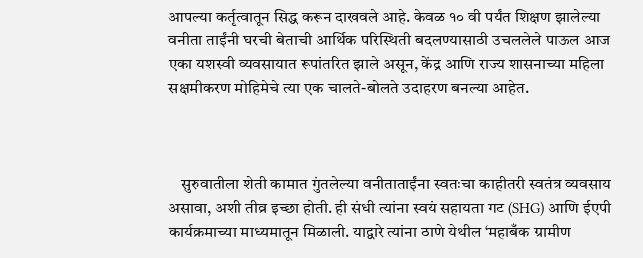आपल्या कर्तृत्वातून सिद्ध करून दाखवले आहे. केवळ १० वी पर्यंत शिक्षण झालेल्या वनीता ताईंनी घरची बेताची आर्थिक परिस्थिती बदलण्यासाठी उचललेले पाऊल आज एका यशस्वी व्यवसायात रूपांतरित झाले असून, केंद्र आणि राज्य शासनाच्या महिला सक्षमीकरण मोहिमेचे त्या एक चालते-बोलते उदाहरण बनल्या आहेत.



    सुरुवातीला शेती कामात गुंतलेल्या वनीताताईंना स्वतःचा काहीतरी स्वतंत्र व्यवसाय असावा, अशी तीव्र इच्छा होती. ही संधी त्यांना स्वयं सहायता गट (SHG) आणि ईएपी कार्यक्रमाच्या माध्यमातून मिळाली. याद्वारे त्यांना ठाणे येथील ‘महाबँक ग्रामीण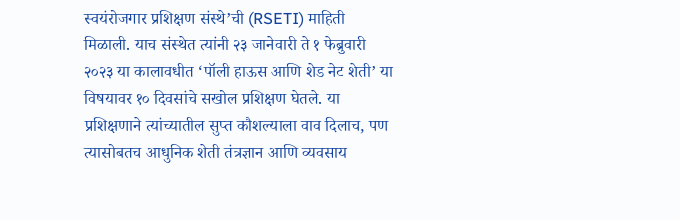स्वयंरोजगार प्रशिक्षण संस्थे’ची (RSETI) माहिती मिळाली. याच संस्थेत त्यांनी २३ जानेवारी ते १ फेब्रुवारी २०२३ या कालावधीत ‘पॉली हाऊस आणि शेड नेट शेती’ या विषयावर १० दिवसांचे सखोल प्रशिक्षण घेतले. या प्रशिक्षणाने त्यांच्यातील सुप्त कौशल्याला वाव दिलाच, पण त्यासोबतच आधुनिक शेती तंत्रज्ञान आणि व्यवसाय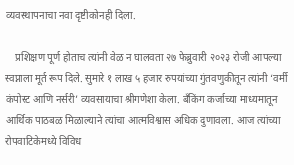व्यवस्थापनाचा नवा दृष्टीकोनही दिला.

    प्रशिक्षण पूर्ण होताच त्यांनी वेळ न घालवता २७ फेब्रुवारी २०२३ रोजी आपल्या स्वप्नाला मूर्त रूप दिले. सुमारे १ लाख ५ हजार रुपयांच्या गुंतवणुकीतून त्यांनी ‘वर्मी कंपोस्ट आणि नर्सरी’ व्यवसायाचा श्रीगणेशा केला. बँकिंग कर्जाच्या माध्यमातून आर्थिक पाठबळ मिळाल्याने त्यांचा आत्मविश्वास अधिक दुणावला. आज त्यांच्या रोपवाटिकेमध्ये विविध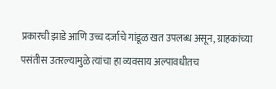प्रकारची झाडे आणि उच्च दर्जाचे गांडूळ खत उपलब्ध असून, ग्राहकांच्या पसंतीस उतरल्यामुळे त्यांचा हा व्यवसाय अल्पावधीतच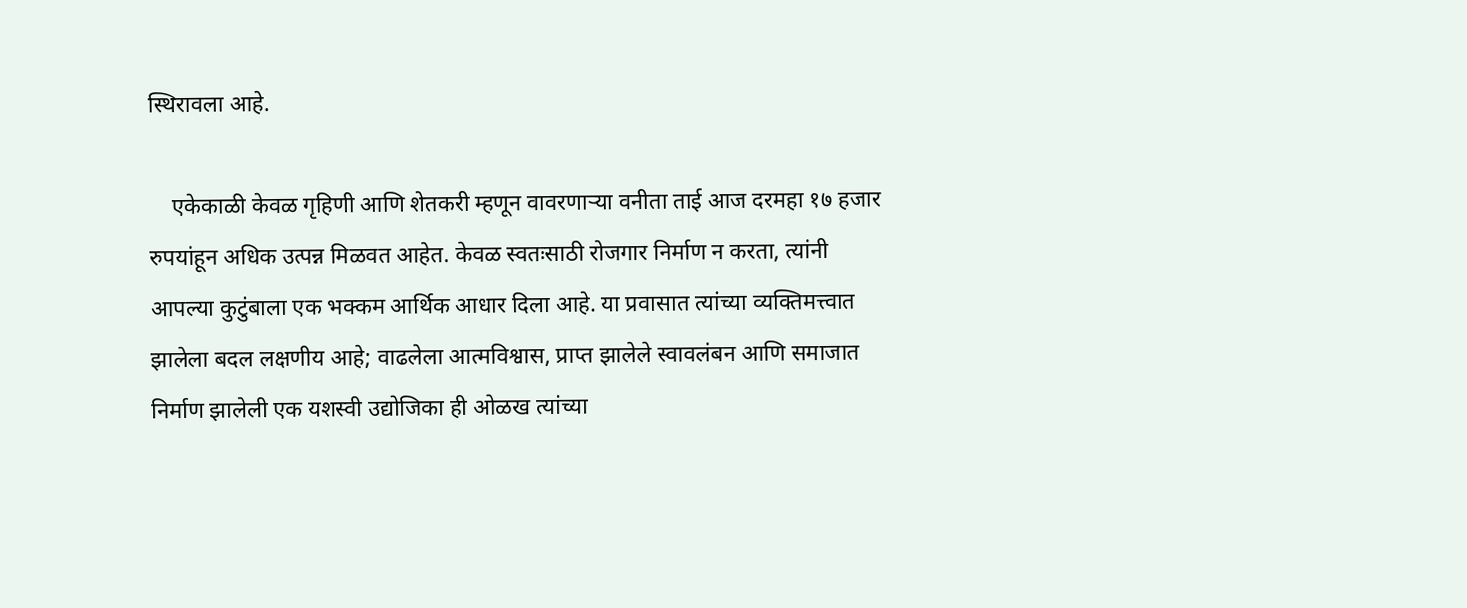स्थिरावला आहे.

    एकेकाळी केवळ गृहिणी आणि शेतकरी म्हणून वावरणाऱ्या वनीता ताई आज दरमहा १७ हजार रुपयांहून अधिक उत्पन्न मिळवत आहेत. केवळ स्वतःसाठी रोजगार निर्माण न करता, त्यांनी आपल्या कुटुंबाला एक भक्कम आर्थिक आधार दिला आहे. या प्रवासात त्यांच्या व्यक्तिमत्त्वात झालेला बदल लक्षणीय आहे; वाढलेला आत्मविश्वास, प्राप्त झालेले स्वावलंबन आणि समाजात निर्माण झालेली एक यशस्वी उद्योजिका ही ओळख त्यांच्या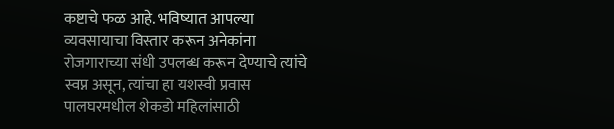कष्टाचे फळ आहे. भविष्यात आपल्या व्यवसायाचा विस्तार करून अनेकांना रोजगाराच्या संधी उपलब्ध करून देण्याचे त्यांचे स्वप्न असून, त्यांचा हा यशस्वी प्रवास पालघरमधील शेकडो महिलांसाठी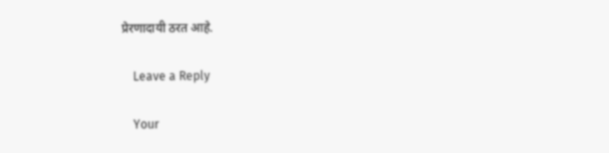प्रेरणादायी ठरत आहे.

    Leave a Reply

    Your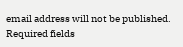email address will not be published. Required fields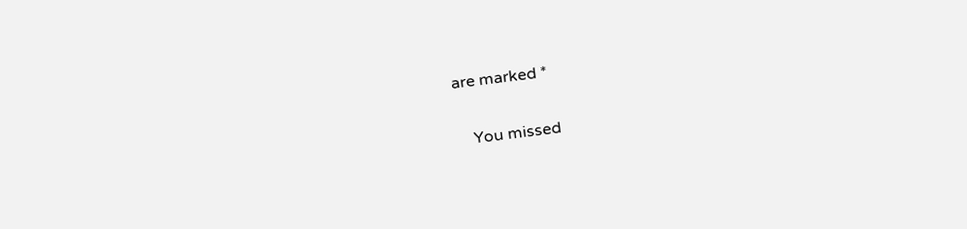are marked *

    You missed